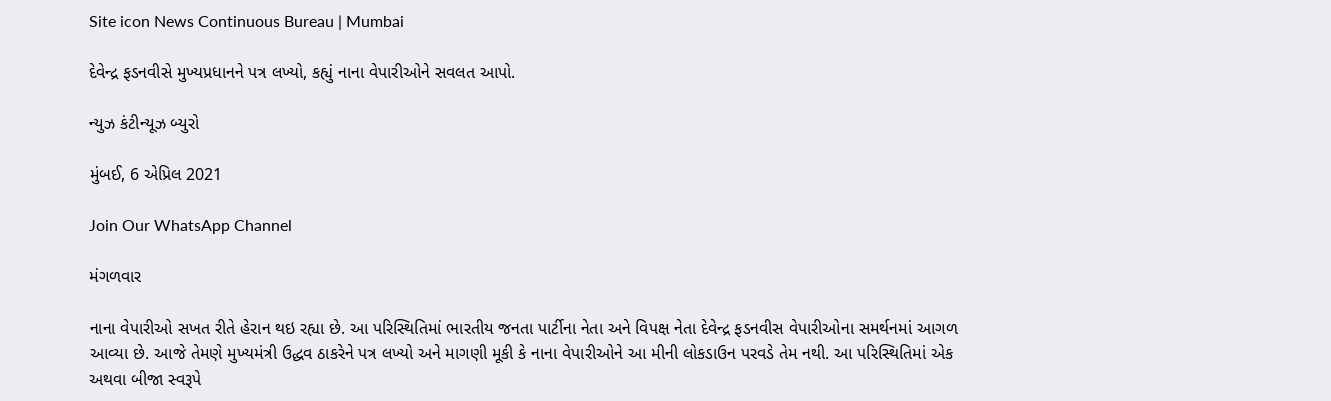Site icon News Continuous Bureau | Mumbai

દેવેન્દ્ર ફડનવીસે મુખ્યપ્રધાનને પત્ર લખ્યો, કહ્યું નાના વેપારીઓને સવલત આપો.

ન્યુઝ કંટીન્યૂઝ બ્યુરો

મુંબઈ, 6 એપ્રિલ 2021

Join Our WhatsApp Channel

મંગળવાર

નાના વેપારીઓ સખત રીતે હેરાન થઇ રહ્યા છે. આ પરિસ્થિતિમાં ભારતીય જનતા પાર્ટીના નેતા અને વિપક્ષ નેતા દેવેન્દ્ર ફડનવીસ વેપારીઓના સમર્થનમાં આગળ આવ્યા છે. આજે તેમણે મુખ્યમંત્રી ઉદ્ધવ ઠાકરેને પત્ર લખ્યો અને માગણી મૂકી કે નાના વેપારીઓને આ મીની લોકડાઉન પરવડે તેમ નથી. આ પરિસ્થિતિમાં એક અથવા બીજા સ્વરૂપે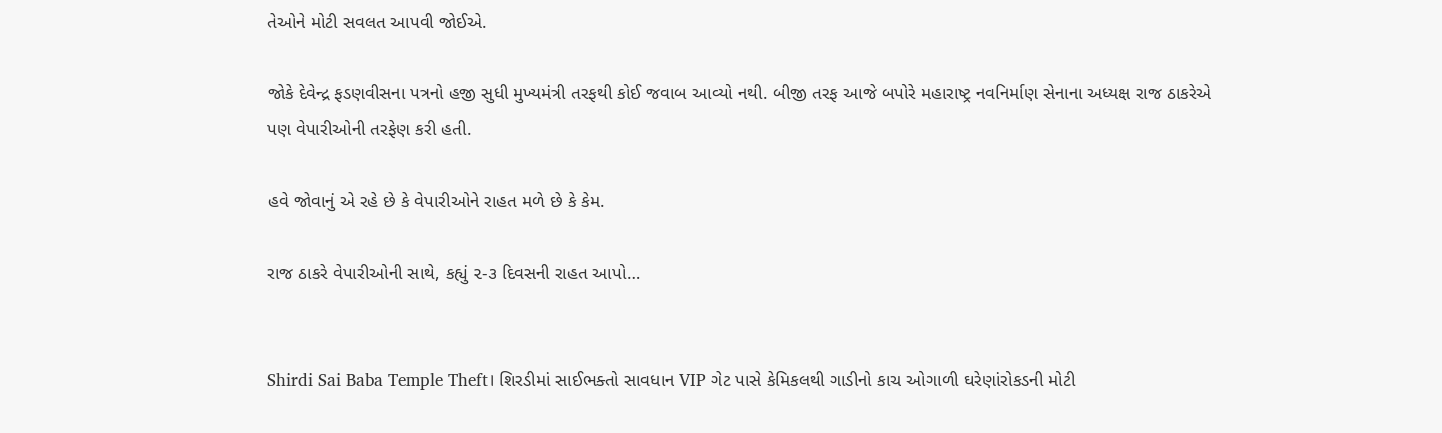તેઓને મોટી સવલત આપવી જોઈએ.

જોકે દેવેન્દ્ર ફડણવીસના પત્રનો હજી સુધી મુખ્યમંત્રી તરફથી કોઈ જવાબ આવ્યો નથી. બીજી તરફ આજે બપોરે મહારાષ્ટ્ર નવનિર્માણ સેનાના અધ્યક્ષ રાજ ઠાકરેએ પણ વેપારીઓની તરફેણ કરી હતી.

હવે જોવાનું એ રહે છે કે વેપારીઓને રાહત મળે છે કે કેમ.

રાજ ઠાકરે વેપારીઓની સાથે, કહ્યું ૨-૩ દિવસની રાહત આપો…


Shirdi Sai Baba Temple Theft। શિરડીમાં સાઈભક્તો સાવધાન VIP ગેટ પાસે કેમિકલથી ગાડીનો કાચ ઓગાળી ઘરેણાંરોકડની મોટી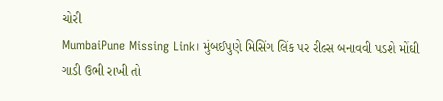ચોરી
MumbaiPune Missing Link। મુંબઈપુણે મિસિંગ લિંક પર રીલ્સ બનાવવી પડશે મોંઘી ગાડી ઉભી રાખી તો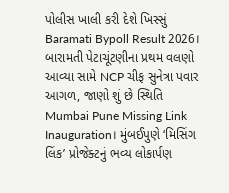પોલીસ ખાલી કરી દેશે ખિસ્સું
Baramati Bypoll Result 2026। બારામતી પેટાચૂંટણીના પ્રથમ વલણો આવ્યા સામે NCP ચીફ સુનેત્રા પવાર આગળ, જાણો શું છે સ્થિતિ
Mumbai Pune Missing Link Inauguration। મુંબઈપુણે ‘મિસિંગ લિંક’ પ્રોજેક્ટનું ભવ્ય લોકાર્પણ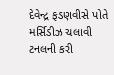દેવેન્દ્ર ફડણવીસે પોતે મર્સિડીઝ ચલાવી ટનલની કરી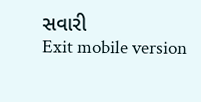સવારી
Exit mobile version